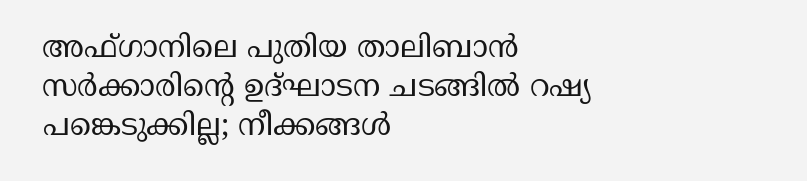അഫ്ഗാനിലെ പുതിയ താലിബാൻ സർക്കാരിന്റെ ഉദ്ഘാടന ചടങ്ങിൽ റഷ്യ പങ്കെടുക്കില്ല; നീക്കങ്ങൾ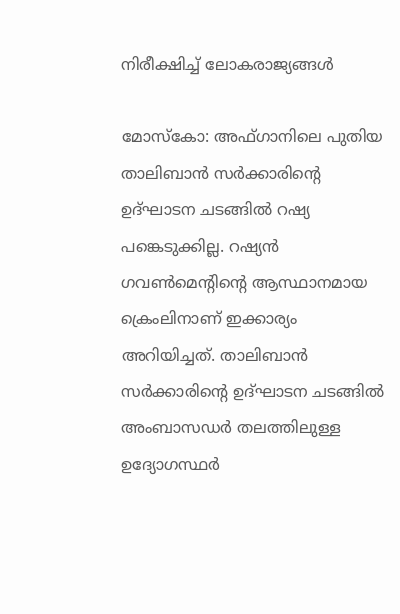നിരീക്ഷിച്ച് ലോകരാജ്യങ്ങൾ

മോസ്‌കോ: അഫ്ഗാനിലെ പുതിയ താലിബാൻ സർക്കാരിന്റെ ഉദ്ഘാടന ചടങ്ങിൽ റഷ്യ പങ്കെടുക്കില്ല. റഷ്യൻ ഗവൺമെന്റിന്റെ ആസ്ഥാനമായ ക്രെംലിനാണ് ഇക്കാര്യം അറിയിച്ചത്. താലിബാൻ സർക്കാരിന്റെ ഉദ്ഘാടന ചടങ്ങിൽ അംബാസഡർ തലത്തിലുള്ള ഉദ്യോഗസ്ഥർ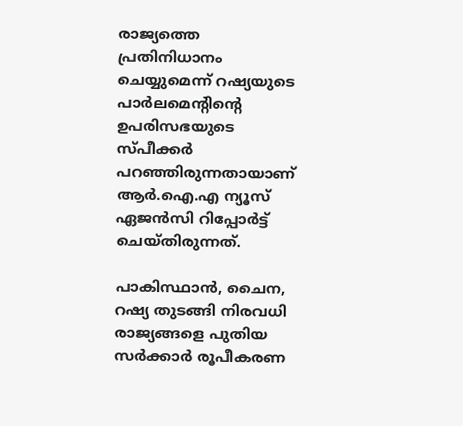രാജ്യത്തെ പ്രതിനിധാനം ചെയ്യുമെന്ന് റഷ്യയുടെ പാർലമെന്റിന്റെ ഉപരിസഭയുടെ സ്പീക്കർ പറഞ്ഞിരുന്നതായാണ് ആർ.ഐ.എ ന്യൂസ് ഏജൻസി റിപ്പോർട്ട് ചെയ്തിരുന്നത്.

പാകിസ്ഥാൻ, ചൈന, റഷ്യ തുടങ്ങി നിരവധി രാജ്യങ്ങളെ പുതിയ സർക്കാർ രൂപീകരണ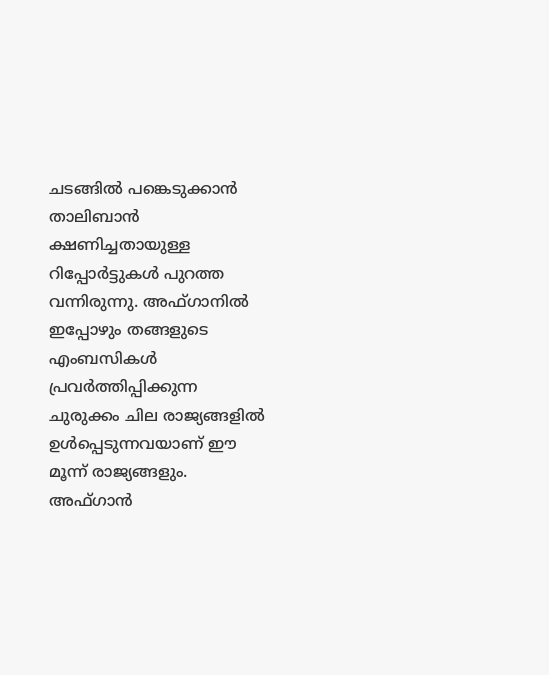ചടങ്ങിൽ പങ്കെടുക്കാൻ താലിബാൻ ക്ഷണിച്ചതായുള്ള റിപ്പോർട്ടുകൾ പുറത്ത വന്നിരുന്നു. അഫ്ഗാനിൽ ഇപ്പോഴും തങ്ങളുടെ എംബസികൾ പ്രവർത്തിപ്പിക്കുന്ന ചുരുക്കം ചില രാജ്യങ്ങളിൽ ഉൾപ്പെടുന്നവയാണ് ഈ മൂന്ന് രാജ്യങ്ങളും. അഫ്ഗാൻ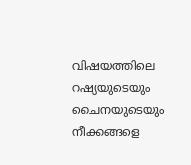വിഷയത്തിലെ റഷ്യയുടെയും ചൈനയുടെയും നീക്കങ്ങളെ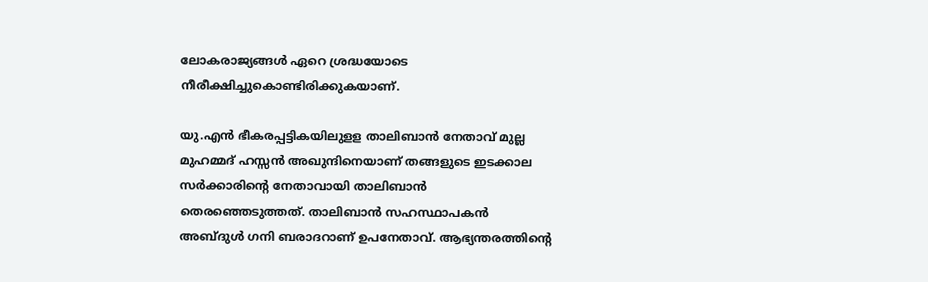ലോകരാജ്യങ്ങൾ ഏറെ ശ്രദ്ധയോടെ നീരീക്ഷിച്ചുകൊണ്ടിരിക്കുകയാണ്.

യു.എൻ ഭീകരപ്പട്ടികയിലുളള താലിബാൻ നേതാവ് മുല്ല മുഹമ്മദ് ഹസ്സൻ അഖുന്ദിനെയാണ് തങ്ങളുടെ ഇടക്കാല സർക്കാരിന്റെ നേതാവായി താലിബാൻ തെരഞ്ഞെടുത്തത്. താലിബാൻ സഹസ്ഥാപകൻ അബ്ദുൾ ഗനി ബരാദറാണ് ഉപനേതാവ്. ആഭ്യന്തരത്തിന്റെ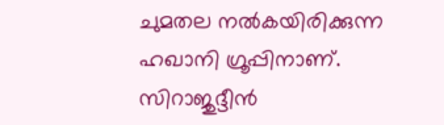ചുമതല നൽകയിരിക്കുന്ന ഹഖാനി ഗ്രൂപ്പിനാണ്. സിറാജുദ്ദീൻ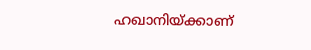ഹഖാനിയ്ക്കാണ്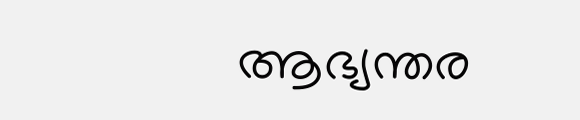ആഭ്യന്തര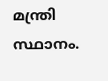മന്ത്രി സ്ഥാനം.